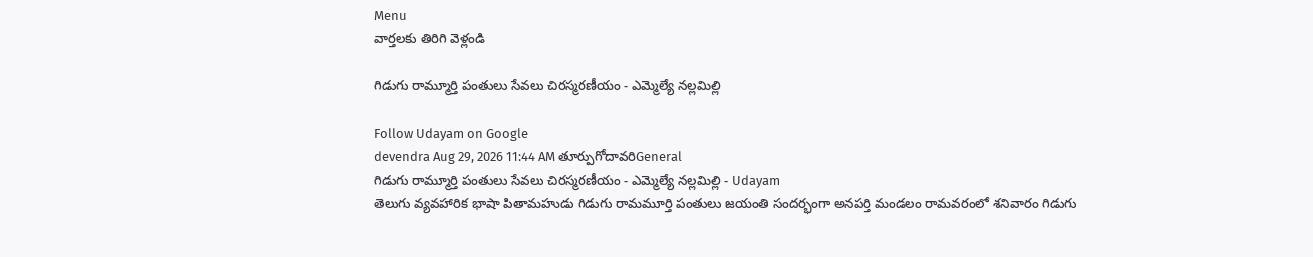Menu
వార్తలకు తిరిగి వెళ్లండి

గిడుగు రామ్మూర్తి పంతులు సేవలు చిరస్మరణీయం - ఎమ్మెల్యే నల్లమిల్లి

Follow Udayam on Google
devendra Aug 29, 2026 11:44 AM తూర్పుగోదావరిGeneral
గిడుగు రామ్మూర్తి పంతులు సేవలు చిరస్మరణీయం - ఎమ్మెల్యే నల్లమిల్లి - Udayam
తెలుగు వ్యవహారిక భాషా పితామహుడు గిడుగు రామమూర్తి పంతులు జయంతి సందర్భంగా అనపర్తి మండలం రామవరంలో శనివారం గిడుగు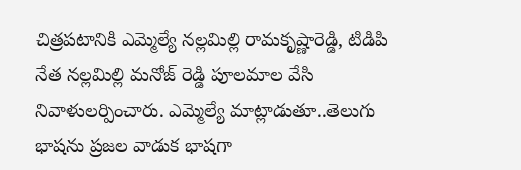చిత్రపటానికి ఎమ్మెల్యే నల్లమిల్లి రామకృష్ణారెడ్డి, టిడిపి నేత నల్లమిల్లి మనోజ్ రెడ్డి పూలమాల వేసి నివాళులర్పించారు. ఎమ్మెల్యే మాట్లాడుతూ..తెలుగు భాషను ప్రజల వాడుక భాషగా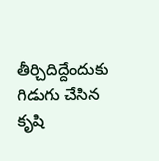తీర్చిదిద్దేందుకు గిడుగు చేసిన కృషి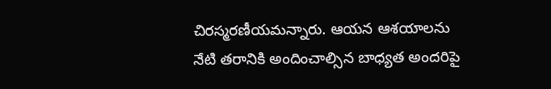చిరస్మరణీయమన్నారు. ఆయన ఆశయాలను నేటి తరానికి అందించాల్సిన బాధ్యత అందరిపై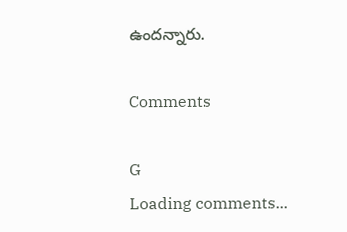ఉందన్నారు.

Comments

G
Loading comments...